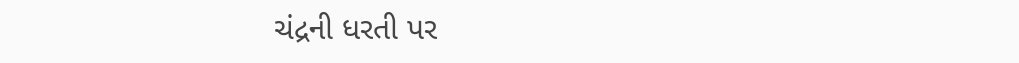ચંદ્રની ધરતી પર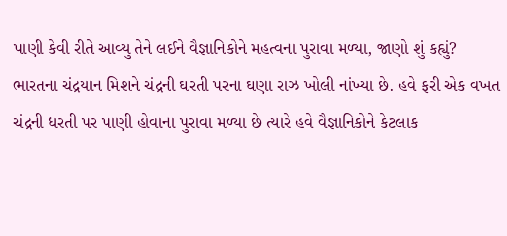પાણી કેવી રીતે આવ્યુ તેને લઈને વૈજ્ઞાનિકોને મહત્વના પુરાવા મળ્યા, જાણો શું કહ્યું?
ભારતના ચંદ્રયાન મિશને ચંદ્રની ઘરતી પરના ઘણા રાઝ ખોલી નાંખ્યા છે. હવે ફરી એક વખત ચંદ્રની ધરતી પર પાણી હોવાના પુરાવા મળ્યા છે ત્યારે હવે વૈજ્ઞાનિકોને કેટલાક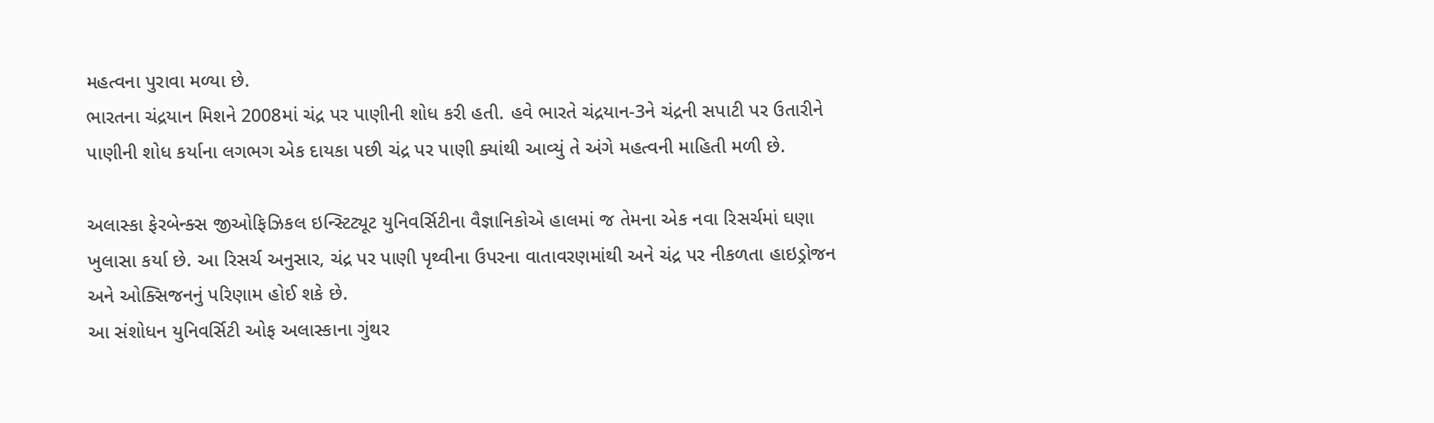મહત્વના પુરાવા મળ્યા છે.
ભારતના ચંદ્રયાન મિશને 2008માં ચંદ્ર પર પાણીની શોધ કરી હતી. હવે ભારતે ચંદ્રયાન-3ને ચંદ્રની સપાટી પર ઉતારીને પાણીની શોધ કર્યાના લગભગ એક દાયકા પછી ચંદ્ર પર પાણી ક્યાંથી આવ્યું તે અંગે મહત્વની માહિતી મળી છે.

અલાસ્કા ફેરબેન્ક્સ જીઓફિઝિકલ ઇન્સ્ટિટ્યૂટ યુનિવર્સિટીના વૈજ્ઞાનિકોએ હાલમાં જ તેમના એક નવા રિસર્ચમાં ઘણા ખુલાસા કર્યા છે. આ રિસર્ચ અનુસાર, ચંદ્ર પર પાણી પૃથ્વીના ઉપરના વાતાવરણમાંથી અને ચંદ્ર પર નીકળતા હાઇડ્રોજન અને ઓક્સિજનનું પરિણામ હોઈ શકે છે.
આ સંશોધન યુનિવર્સિટી ઓફ અલાસ્કાના ગુંથર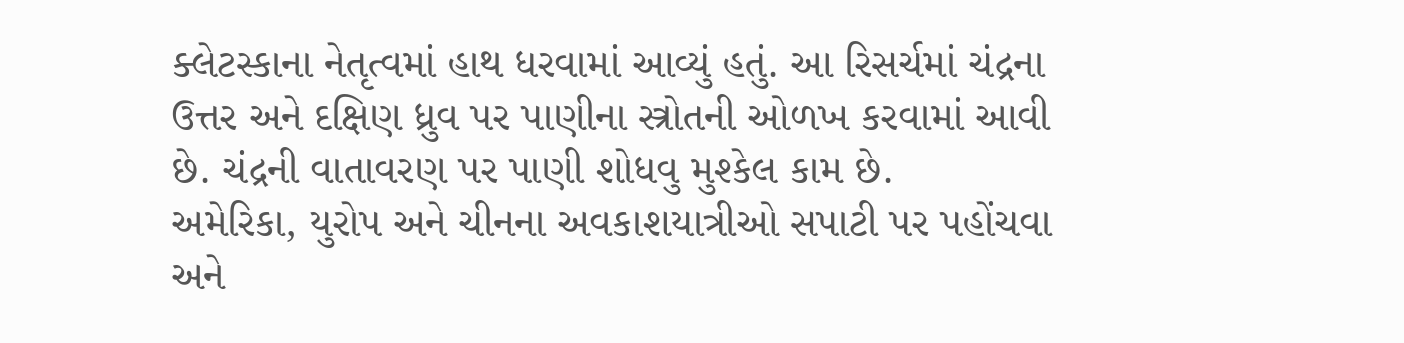ક્લેટસ્કાના નેતૃત્વમાં હાથ ધરવામાં આવ્યું હતું. આ રિસર્ચમાં ચંદ્રના ઉત્તર અને દક્ષિણ ધ્રુવ પર પાણીના સ્ત્રોતની ઓળખ કરવામાં આવી છે. ચંદ્રની વાતાવરણ પર પાણી શોધવુ મુશ્કેલ કામ છે.
અમેરિકા, યુરોપ અને ચીનના અવકાશયાત્રીઓ સપાટી પર પહોંચવા અને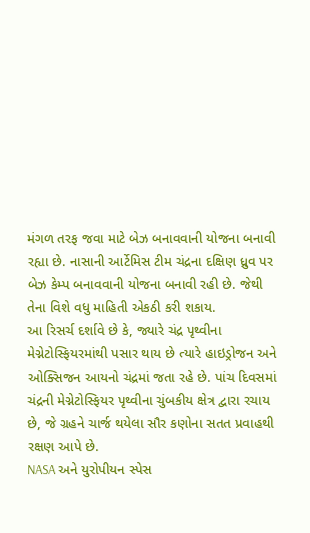મંગળ તરફ જવા માટે બેઝ બનાવવાની યોજના બનાવી રહ્યા છે. નાસાની આર્ટેમિસ ટીમ ચંદ્રના દક્ષિણ ધ્રુવ પર બેઝ કેમ્પ બનાવવાની યોજના બનાવી રહી છે. જેથી તેના વિશે વધુ માહિતી એકઠી કરી શકાય.
આ રિસર્ચ દર્શાવે છે કે, જ્યારે ચંદ્ર પૃથ્વીના મેગ્નેટોસ્ફિયરમાંથી પસાર થાય છે ત્યારે હાઇડ્રોજન અને ઓક્સિજન આયનો ચંદ્રમાં જતા રહે છે. પાંચ દિવસમાં ચંદ્રની મેગ્નેટોસ્ફિયર પૃથ્વીના ચુંબકીય ક્ષેત્ર દ્વારા રચાય છે, જે ગ્રહને ચાર્જ થયેલા સૌર કણોના સતત પ્રવાહથી રક્ષણ આપે છે.
NASA અને યુરોપીયન સ્પેસ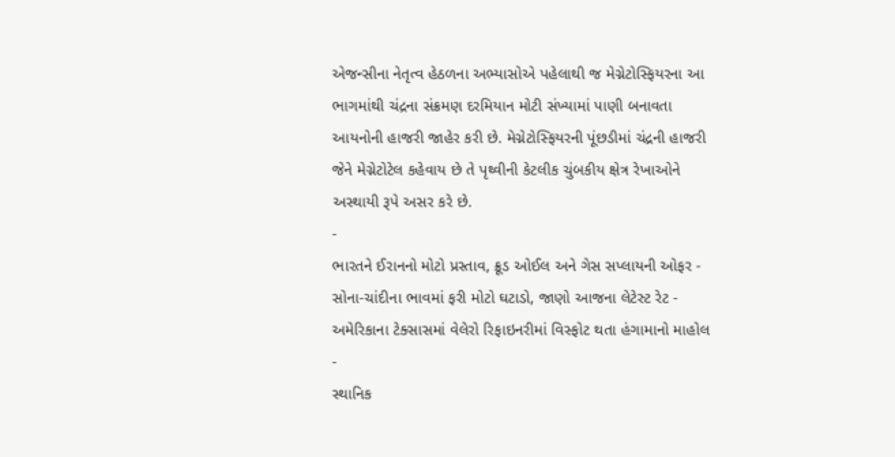એજન્સીના નેતૃત્વ હેઠળના અભ્યાસોએ પહેલાથી જ મેગ્નેટોસ્ફિયરના આ ભાગમાંથી ચંદ્રના સંક્રમણ દરમિયાન મોટી સંખ્યામાં પાણી બનાવતા આયનોની હાજરી જાહેર કરી છે. મેગ્નેટોસ્ફિયરની પૂંછડીમાં ચંદ્રની હાજરી જેને મેગ્નેટોટેલ કહેવાય છે તે પૃથ્વીની કેટલીક ચુંબકીય ક્ષેત્ર રેખાઓને અસ્થાયી રૂપે અસર કરે છે.
-
ભારતને ઈરાનનો મોટો પ્રસ્તાવ, ક્રૂડ ઓઈલ અને ગેસ સપ્લાયની ઓફર -
સોના-ચાંદીના ભાવમાં ફરી મોટો ઘટાડો, જાણો આજના લેટેસ્ટ રેટ -
અમેરિકાના ટેક્સાસમાં વેલેરો રિફાઇનરીમાં વિસ્ફોટ થતા હંગામાનો માહોલ -
સ્થાનિક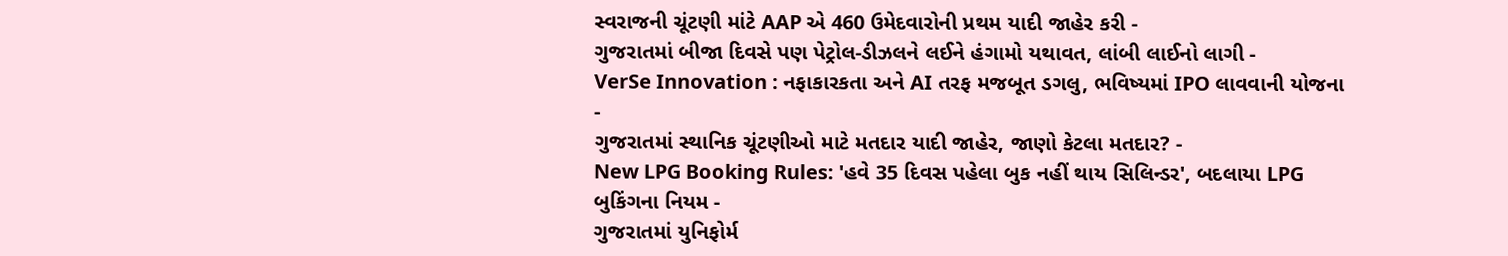સ્વરાજની ચૂંટણી માંટે AAP એ 460 ઉમેદવારોની પ્રથમ યાદી જાહેર કરી -
ગુજરાતમાં બીજા દિવસે પણ પેટ્રોલ-ડીઝલને લઈને હંગામો યથાવત, લાંબી લાઈનો લાગી -
VerSe Innovation : નફાકારકતા અને AI તરફ મજબૂત ડગલુ, ભવિષ્યમાં IPO લાવવાની યોજના -
ગુજરાતમાં સ્થાનિક ચૂંટણીઓ માટે મતદાર યાદી જાહેર, જાણો કેટલા મતદાર? -
New LPG Booking Rules: 'હવે 35 દિવસ પહેલા બુક નહીં થાય સિલિન્ડર', બદલાયા LPG બુકિંગના નિયમ -
ગુજરાતમાં યુનિફોર્મ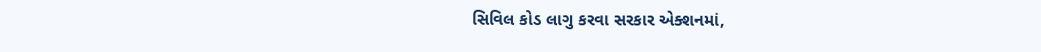સિવિલ કોડ લાગુ કરવા સરકાર એક્શનમાં,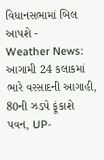વિધાનસભામાં બિલ આપશે -
Weather News: આગામી 24 કલાકમાં ભારે વરસાદની આગાહી, 80ની ઝડપે ફૂંકાશે પવન, UP-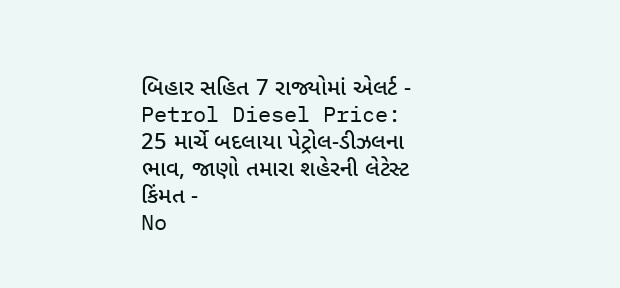બિહાર સહિત 7 રાજ્યોમાં એલર્ટ -
Petrol Diesel Price: 25 માર્ચે બદલાયા પેટ્રોલ-ડીઝલના ભાવ, જાણો તમારા શહેરની લેટેસ્ટ કિંમત -
No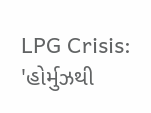LPG Crisis: 'હોર્મુઝથી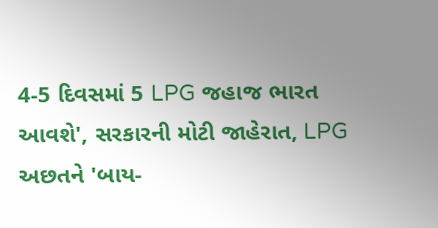4-5 દિવસમાં 5 LPG જહાજ ભારત આવશે', સરકારની મોટી જાહેરાત, LPG અછતને 'બાય-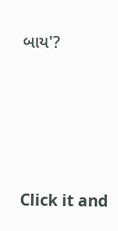બાય'?








Click it and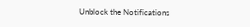Unblock the Notifications